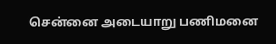சென்னை அடையாறு பணிமனை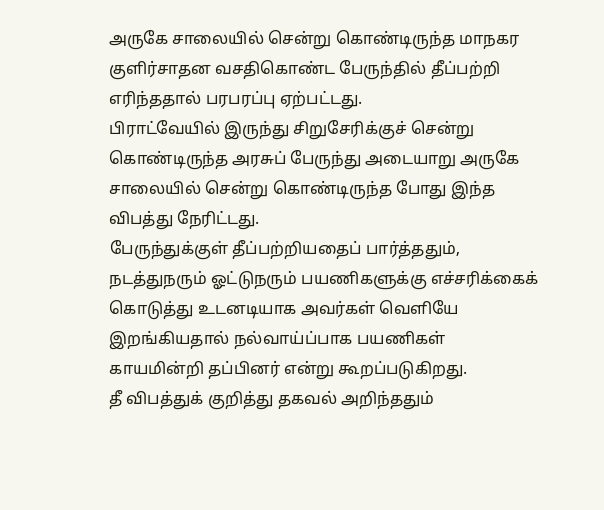அருகே சாலையில் சென்று கொண்டிருந்த மாநகர குளிர்சாதன வசதிகொண்ட பேருந்தில் தீப்பற்றி எரிந்ததால் பரபரப்பு ஏற்பட்டது.
பிராட்வேயில் இருந்து சிறுசேரிக்குச் சென்று கொண்டிருந்த அரசுப் பேருந்து அடையாறு அருகே சாலையில் சென்று கொண்டிருந்த போது இந்த விபத்து நேரிட்டது.
பேருந்துக்குள் தீப்பற்றியதைப் பார்த்ததும், நடத்துநரும் ஓட்டுநரும் பயணிகளுக்கு எச்சரிக்கைக் கொடுத்து உடனடியாக அவர்கள் வெளியே இறங்கியதால் நல்வாய்ப்பாக பயணிகள் காயமின்றி தப்பினர் என்று கூறப்படுகிறது.
தீ விபத்துக் குறித்து தகவல் அறிந்ததும்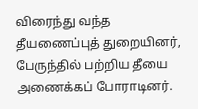விரைந்து வந்த தீயணைப்புத் துறையினர், பேருந்தில் பற்றிய தீயை அணைக்கப் போராடினர்.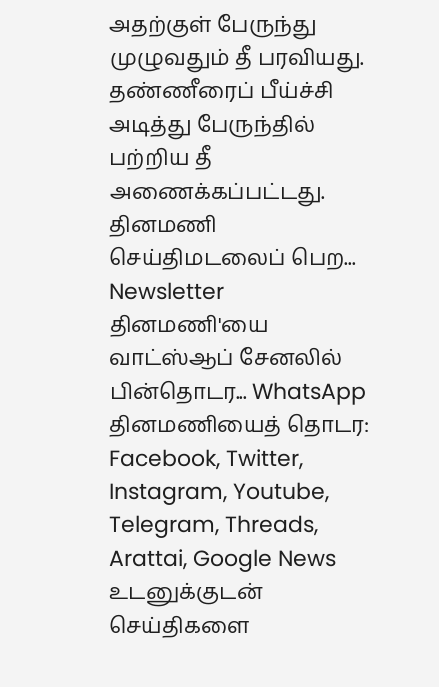அதற்குள் பேருந்து முழுவதும் தீ பரவியது. தண்ணீரைப் பீய்ச்சி அடித்து பேருந்தில் பற்றிய தீ அணைக்கப்பட்டது.
தினமணி செய்திமடலைப் பெற... Newsletter
தினமணி'யை வாட்ஸ்ஆப் சேனலில் பின்தொடர... WhatsApp
தினமணியைத் தொடர: Facebook, Twitter, Instagram, Youtube, Telegram, Threads, Arattai, Google News
உடனுக்குடன் செய்திகளை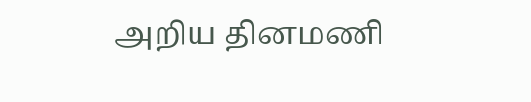அறிய தினமணி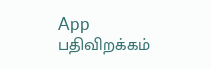App பதிவிறக்கம்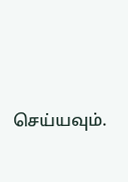செய்யவும்.